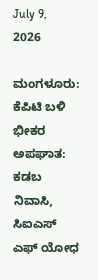July 9, 2026

ಮಂಗಳೂರು: ಕೆಪಿಟಿ ಬಳಿ ಭೀಕರ ಅಪಘಾತ: ಕಡಬ ನಿವಾಸಿ, ಸಿಐಎಸ್ ಎಫ್ ಯೋಧ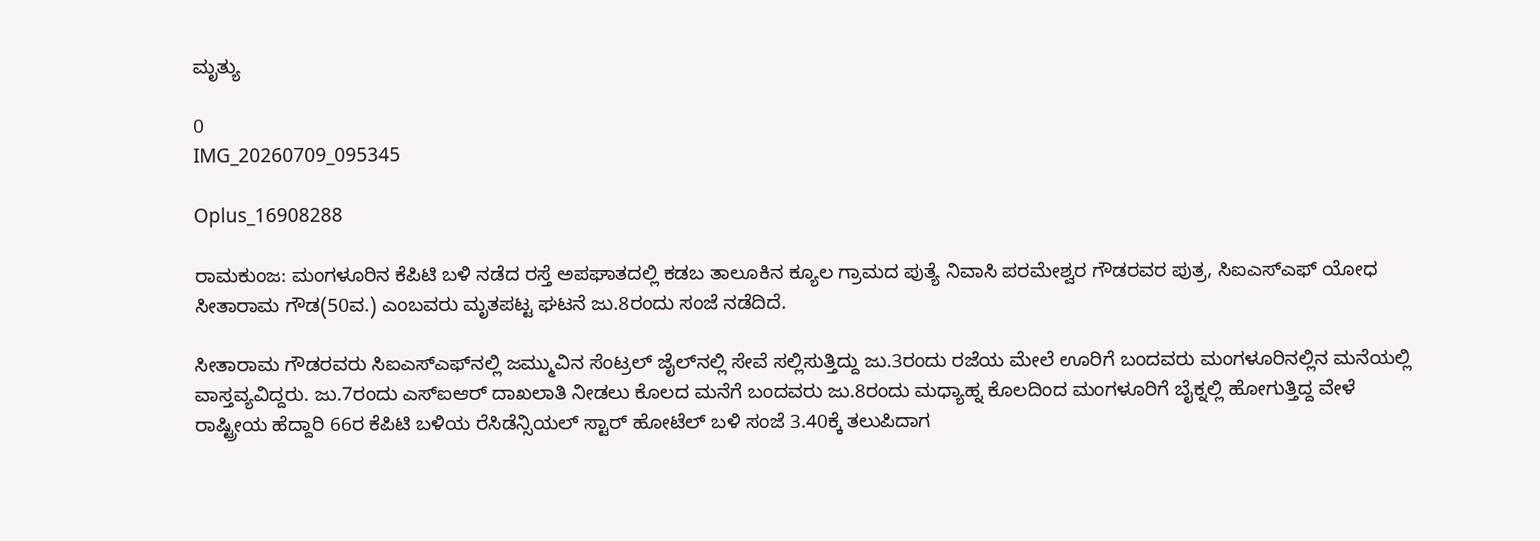ಮೃತ್ಯು

0
IMG_20260709_095345

Oplus_16908288

ರಾಮಕುಂಜ: ಮಂಗಳೂರಿನ ಕೆಪಿಟಿ ಬಳಿ ನಡೆದ ರಸ್ತೆ ಅಪಘಾತದಲ್ಲಿ ಕಡಬ ತಾಲೂಕಿನ ಕ್ಯೂಲ ಗ್ರಾಮದ ಪುತ್ಯೆ ನಿವಾಸಿ ಪರಮೇಶ್ವರ ಗೌಡರವರ ಪುತ್ರ, ಸಿಐಎಸ್‌ಎಫ್‌ ಯೋಧ ಸೀತಾರಾಮ ಗೌಡ(50ವ.) ಎಂಬವರು ಮೃತಪಟ್ಟ ಘಟನೆ ಜು.8ರಂದು ಸಂಜೆ ನಡೆದಿದೆ.

ಸೀತಾರಾಮ ಗೌಡರವರು ಸಿಐಎಸ್‌ಎಫ್‌ನಲ್ಲಿ ಜಮ್ಮುವಿನ ಸೆಂಟ್ರಲ್ ಜೈಲ್‌ನಲ್ಲಿ ಸೇವೆ ಸಲ್ಲಿಸುತ್ತಿದ್ದು ಜು.3ರಂದು ರಜೆಯ ಮೇಲೆ ಊರಿಗೆ ಬಂದವರು ಮಂಗಳೂರಿನಲ್ಲಿನ ಮನೆಯಲ್ಲಿ ವಾಸ್ತವ್ಯವಿದ್ದರು. ಜು.7ರಂದು ಎಸ್‌ಐಆ‌ರ್ ದಾಖಲಾತಿ ನೀಡಲು ಕೊಲದ ಮನೆಗೆ ಬಂದವರು ಜು.8ರಂದು ಮಧ್ಯಾಹ್ನ ಕೊಲದಿಂದ ಮಂಗಳೂರಿಗೆ ಬೈಕ್ನಲ್ಲಿ ಹೋಗುತ್ತಿದ್ದ ವೇಳೆ ರಾಷ್ಟ್ರೀಯ ಹೆದ್ದಾರಿ 66ರ ಕೆಪಿಟಿ ಬಳಿಯ ರೆಸಿಡೆನ್ಸಿಯಲ್ ಸ್ಟಾರ್ ಹೋಟೆಲ್ ಬಳಿ ಸಂಜೆ 3.40ಕ್ಕೆ ತಲುಪಿದಾಗ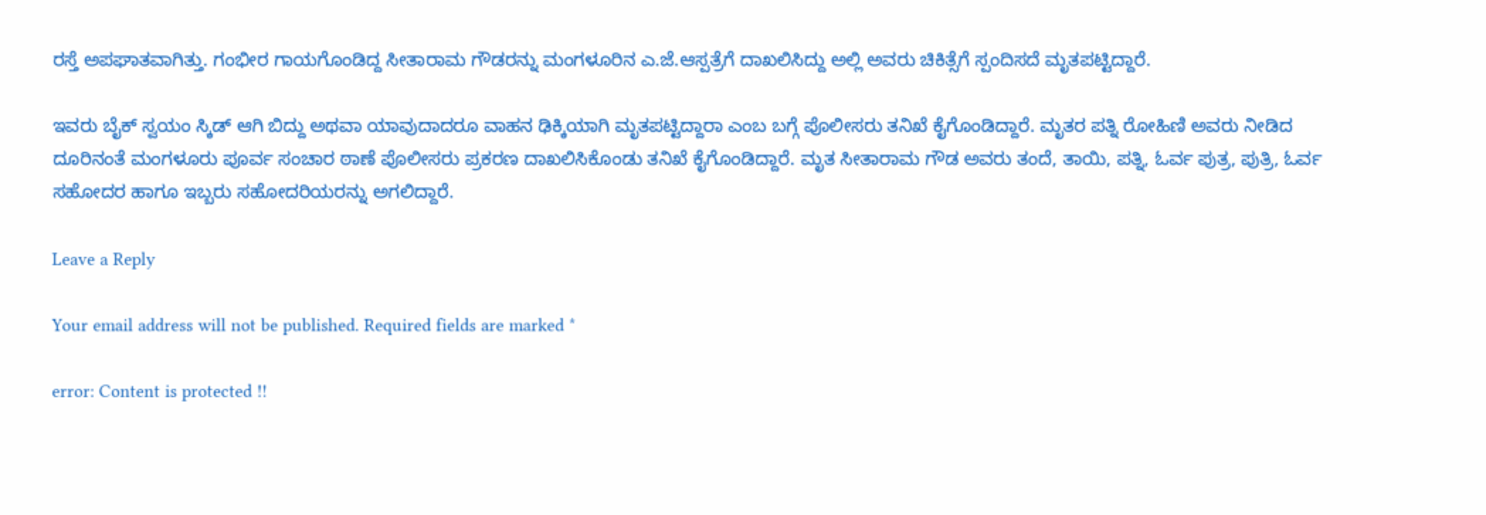ರಸ್ತೆ ಅಪಘಾತವಾಗಿತ್ತು. ಗಂಭೀರ ಗಾಯಗೊಂಡಿದ್ದ ಸೀತಾರಾಮ ಗೌಡರನ್ನು ಮಂಗಳೂರಿನ ಎ.ಜೆ.ಆಸ್ಪತ್ರೆಗೆ ದಾಖಲಿಸಿದ್ದು ಅಲ್ಲಿ ಅವರು ಚಿಕಿತ್ಸೆಗೆ ಸ್ಪಂದಿಸದೆ ಮೃತಪಟ್ಟಿದ್ದಾರೆ.

ಇವರು ಬೈಕ್ ಸ್ವಯಂ ಸ್ಕಿಡ್ ಆಗಿ ಬಿದ್ದು ಅಥವಾ ಯಾವುದಾದರೂ ವಾಹನ ಢಿಕ್ಕಿಯಾಗಿ ಮೃತಪಟ್ಟಿದ್ದಾರಾ ಎಂಬ ಬಗ್ಗೆ ಪೊಲೀಸರು ತನಿಖೆ ಕೈಗೊಂಡಿದ್ದಾರೆ. ಮೃತರ ಪತ್ನಿ ರೋಹಿಣಿ ಅವರು ನೀಡಿದ ದೂರಿನಂತೆ ಮಂಗಳೂರು ಪೂರ್ವ ಸಂಚಾರ ಠಾಣೆ ಪೊಲೀಸರು ಪ್ರಕರಣ ದಾಖಲಿಸಿಕೊಂಡು ತನಿಖೆ ಕೈಗೊಂಡಿದ್ದಾರೆ. ಮೃತ ಸೀತಾರಾಮ ಗೌಡ ಅವರು ತಂದೆ, ತಾಯಿ, ಪತ್ನಿ, ಓರ್ವ ಪುತ್ರ, ಪುತ್ರಿ, ಓರ್ವ ಸಹೋದರ ಹಾಗೂ ಇಬ್ಬರು ಸಹೋದರಿಯರನ್ನು ಅಗಲಿದ್ದಾರೆ.

Leave a Reply

Your email address will not be published. Required fields are marked *

error: Content is protected !!